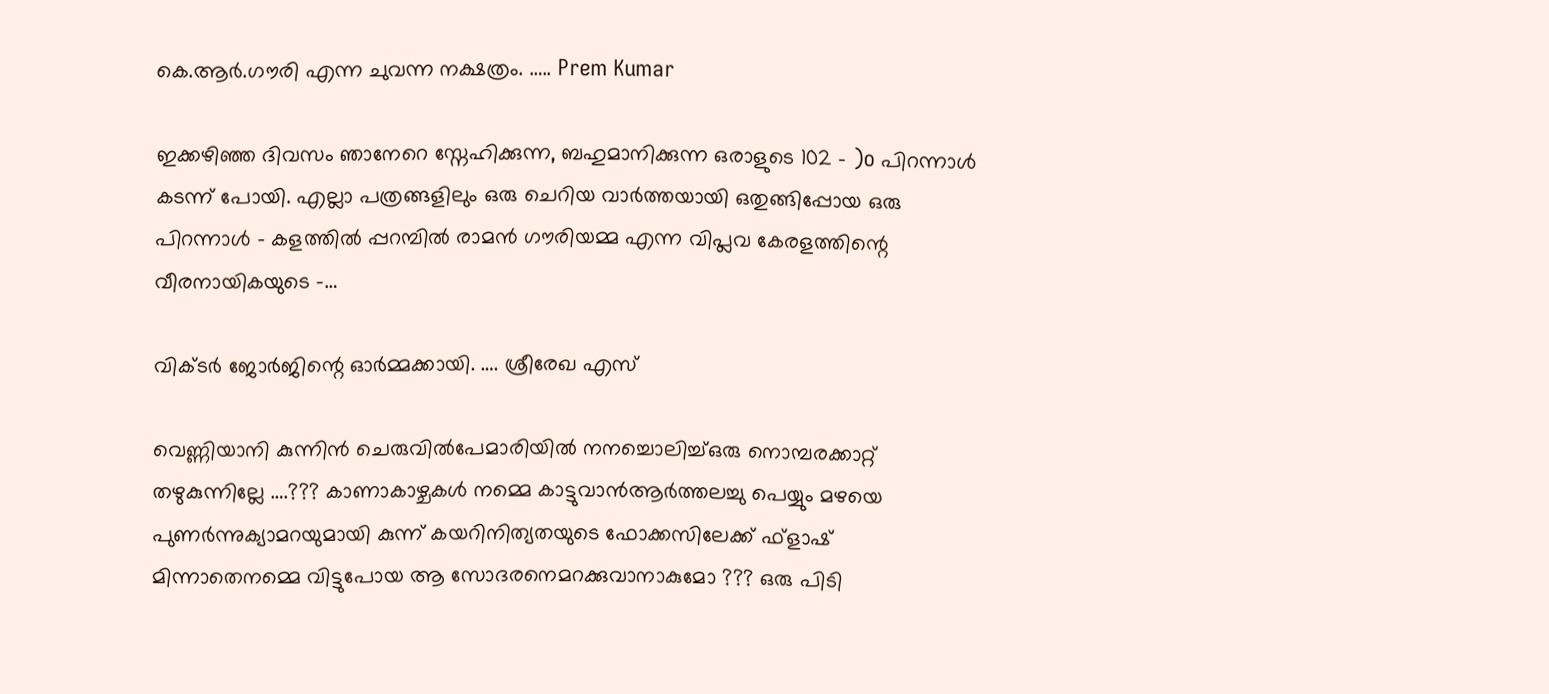കെ.ആർ.ഗൗരി എന്ന ചുവന്ന നക്ഷത്രം. ….. Prem Kumar

ഇക്കഴിഞ്ഞ ദിവസം ഞാനേറെ സ്നേഹിക്കുന്ന, ബഹുമാനിക്കുന്ന ഒരാളുടെ 102 – )o പിറന്നാൾ കടന്ന് പോയി. എല്ലാ പത്രങ്ങളിലും ഒരു ചെറിയ വാർത്തയായി ഒതുങ്ങിപ്പോയ ഒരു പിറന്നാൾ – കളത്തിൽ പ്പറമ്പിൽ രാമൻ ഗൗരിയമ്മ എന്ന വിപ്ലവ കേരളത്തിന്റെ വീരനായികയുടെ –…

വിക്ടര്‍ ജോര്‍ജിന്റെ ഓര്‍മ്മക്കായി. …. ശ്രീരേഖ എസ്

വെണ്ണിയാനി കുന്നിന്‍ ചെരുവില്‍പേമാരിയില്‍ നനച്ചൊലിച്ച്ഒരു നൊമ്പരക്കാറ്റ് തഴുകുന്നില്ലേ ….??? കാണാകാഴ്ചകള്‍ നമ്മെ കാട്ടുവാന്‍ആര്‍ത്തലച്ചു പെയ്യും മഴയെ പുണര്‍ന്നുക്യാമറയുമായി കുന്ന് കയറിനിത്യതയുടെ ഫോക്കസിലേക്ക് ഫ്ളാഷ് മിന്നാതെനമ്മെ വിട്ടുപോയ ആ സോദരനെമറക്കുവാനാകുമോ ??? ഒരു പിടി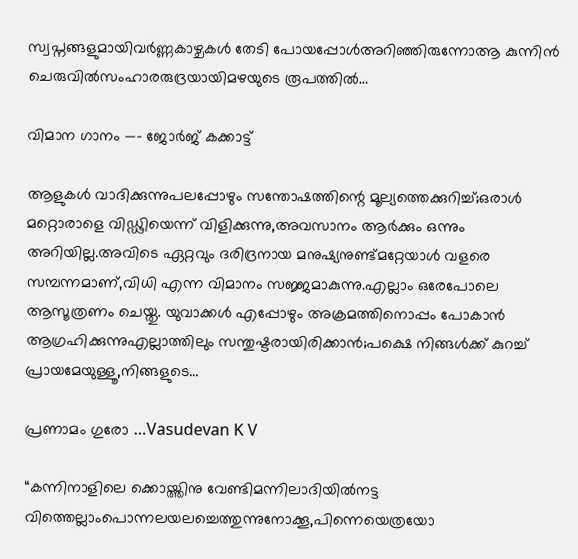സ്വപ്നങ്ങളുമായിവര്‍ണ്ണകാഴ്ചകള്‍ തേടി പോയപ്പോള്‍അറിഞ്ഞിരുന്നോആ കുന്നിന്‍ ചെരുവില്‍സംഹാരരുദ്രയായിമഴയുടെ രൂപത്തില്‍…

വിമാന ഗാനം —- ജോർജ് കക്കാട്ട്

ആളുകൾ വാദിക്കുന്നുപലപ്പോഴും സന്തോഷത്തിന്റെ മൂല്യത്തെക്കുറിച്ച്;ഒരാൾ മറ്റൊരാളെ വിഡ്ഢിയെന്ന് വിളിക്കുന്നു,അവസാനം ആർക്കും ഒന്നും അറിയില്ല.അവിടെ ഏറ്റവും ദരിദ്രനായ മനുഷ്യനുണ്ട്മറ്റേയാൾ വളരെ സമ്പന്നമാണ്,വിധി എന്ന വിമാനം സജ്ജമാകുന്നു.എല്ലാം ഒരേപോലെ ആസൂത്രണം ചെയ്തു. യുവാക്കൾ എപ്പോഴും അക്രമത്തിനൊപ്പം പോകാൻ ആഗ്രഹിക്കുന്നുഎല്ലാത്തിലും സന്തുഷ്ടരായിരിക്കാൻ;പക്ഷെ നിങ്ങൾക്ക് കുറച്ച് പ്രായമേയുള്ളൂ,നിങ്ങളുടെ…

പ്രണാമം ഗുരോ …Vasudevan K V

“കന്നിനാളിലെ ക്കൊയ്ത്തിനു വേണ്ടിമന്നിലാദിയിൽനട്ട വിത്തെല്ലാംപൊന്നലയലച്ചെത്തുന്നുനോക്കൂ,പിന്നെയെത്രയോ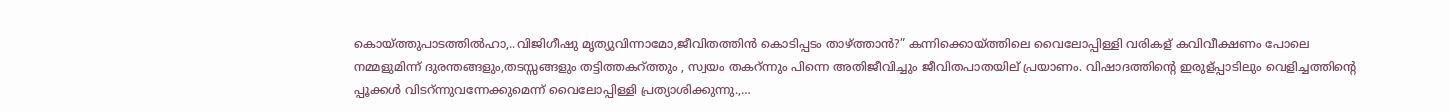കൊയ്ത്തുപാടത്തിൽഹാ,..വിജിഗീഷു മൃത്യുവിന്നാമോ,ജീവിതത്തിൻ കൊടിപ്പടം താഴ്ത്താൻ?” കന്നിക്കൊയ്ത്തിലെ വൈലോപ്പിള്ളി വരികള് കവിവീക്ഷണം പോലെ നമ്മളുമിന്ന് ദുരന്തങ്ങളും,തടസ്സങ്ങളും തട്ടിത്തകറ്ത്തും , സ്വയം തകറ്ന്നും പിന്നെ അതിജീവിച്ചും ജീവിതപാതയില് പ്രയാണം. വിഷാദത്തിന്റെ ഇരുള്പ്പാടിലും വെളിച്ചത്തിന്റെ പ്പൂക്കൾ വിടറ്ന്നുവന്നേക്കുമെന്ന് വൈലോപ്പിള്ളി പ്രത്യാശിക്കുന്നു.,…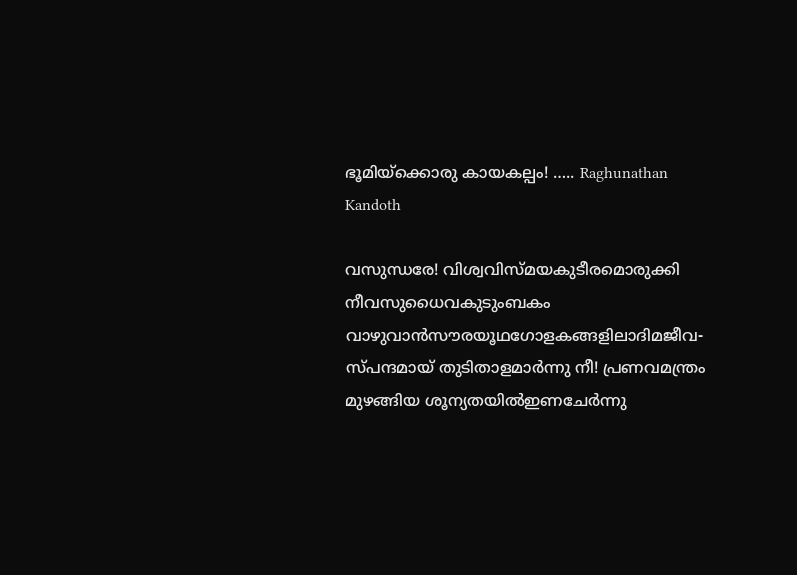ഭൂമിയ്ക്കൊരു കായകല്പം! ….. Raghunathan Kandoth

വസുന്ധരേ! വിശ്വവിസ്മയകുടീരമൊരുക്കി നീവസുധൈവകുടുംബകം വാഴുവാൻസൗരയൂഥഗോളകങ്ങളിലാദിമജീവ‐സ്പന്ദമായ് തുടിതാളമാർന്നു നീ! പ്രണവമന്ത്രം മുഴങ്ങിയ ശൂന്യതയിൽഇണചേർന്നു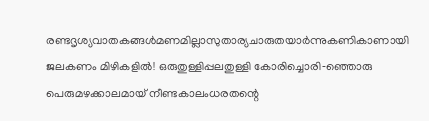രണ്ടദൃശ്യവാതകങ്ങൾമണമില്ലാസുതാര്യചാരുതയാർന്നുകണികാണായി ജലകണം മിഴികളിൽ! ഒരുതുള്ളിപ്പലതുള്ളി കോരിച്ചൊരി‐ഞ്ഞൊരു പെരുമഴക്കാലമായ് നീണ്ടകാലംധരതന്റെ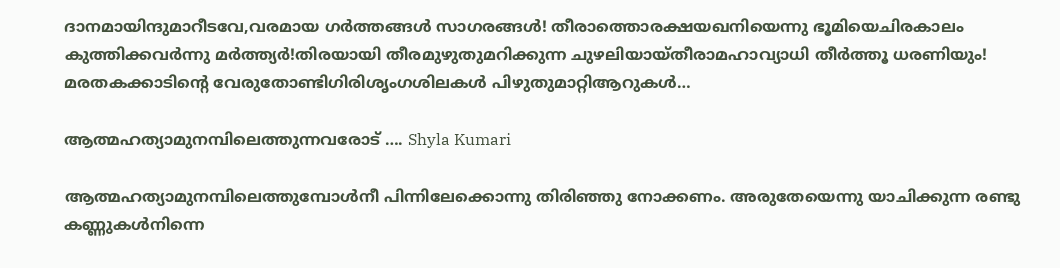ദാനമായിന്ദുമാറീടവേ,വരമായ ഗർത്തങ്ങൾ സാഗരങ്ങൾ! തീരാത്തൊരക്ഷയഖനിയെന്നു ഭൂമിയെചിരകാലം കുത്തിക്കവർന്നു മർത്ത്യർ!തിരയായി തീരമുഴുതുമറിക്കുന്ന ചുഴലിയായ്തീരാമഹാവ്യാധി തീർത്തൂ ധരണിയും! മരതകക്കാടിന്റെ വേരുതോണ്ടിഗിരിശൃംഗശിലകൾ പിഴുതുമാറ്റിആറുകൾ…

ആത്മഹത്യാമുനമ്പിലെത്തുന്നവരോട് …. Shyla Kumari

ആത്മഹത്യാമുനമ്പിലെത്തുമ്പോൾനീ പിന്നിലേക്കൊന്നു തിരിഞ്ഞു നോക്കണം. അരുതേയെന്നു യാചിക്കുന്ന രണ്ടു കണ്ണുകൾനിന്നെ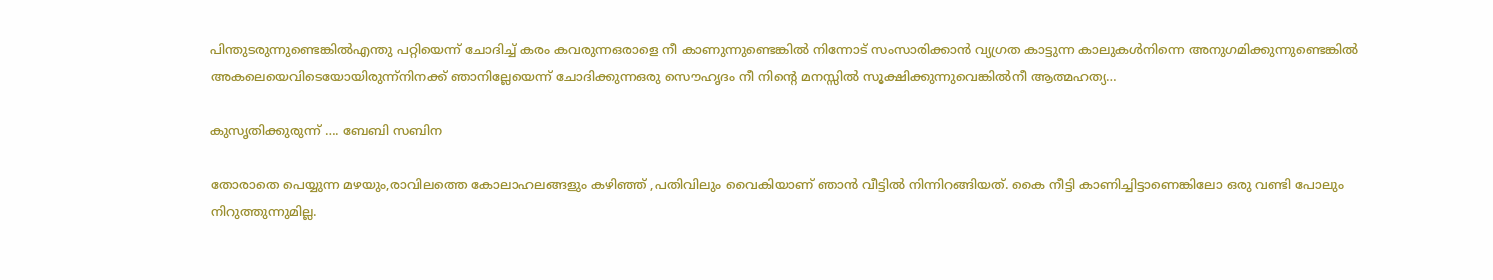പിന്തുടരുന്നുണ്ടെങ്കിൽഎന്തു പറ്റിയെന്ന് ചോദിച്ച് കരം കവരുന്നഒരാളെ നീ കാണുന്നുണ്ടെങ്കിൽ നിന്നോട് സംസാരിക്കാൻ വ്യഗ്രത കാട്ടുന്ന കാലുകൾനിന്നെ അനുഗമിക്കുന്നുണ്ടെങ്കിൽ അകലെയെവിടെയോയിരുന്ന്നിനക്ക് ഞാനില്ലേയെന്ന് ചോദിക്കുന്നഒരു സൌഹൃദം നീ നിന്റെ മനസ്സിൽ സൂക്ഷിക്കുന്നുവെങ്കിൽനീ ആത്മഹത്യ…

കുസൃതിക്കുരുന്ന് …. ബേബി സബിന

തോരാതെ പെയ്യുന്ന മഴയും,രാവിലത്തെ കോലാഹലങ്ങളും കഴിഞ്ഞ് ,പതിവിലും വൈകിയാണ് ഞാൻ വീട്ടിൽ നിന്നിറങ്ങിയത്. കൈ നീട്ടി കാണിച്ചിട്ടാണെങ്കിലോ ഒരു വണ്ടി പോലും നിറുത്തുന്നുമില്ല.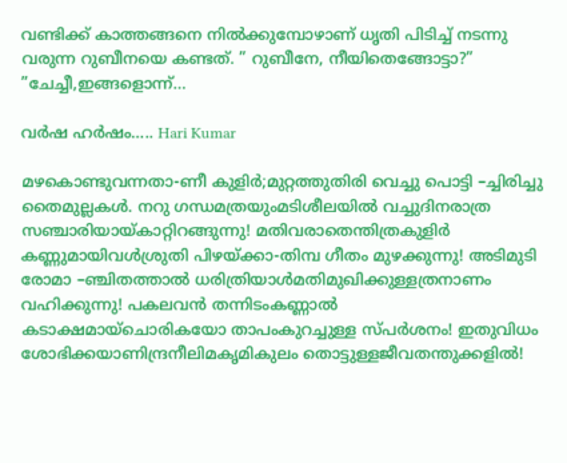വണ്ടിക്ക് കാത്തങ്ങനെ നിൽക്കുമ്പോഴാണ് ധൃതി പിടിച്ച് നടന്നു വരുന്ന റുബീനയെ കണ്ടത്. ” റുബീനേ, നീയിതെങ്ങോട്ടാ?” ”ചേച്ചീ,ഇങ്ങളൊന്ന്…

വർഷ ഹർഷം….. Hari Kumar

മഴകൊണ്ടുവന്നതാ-ണീ കുളിർ;മുറ്റത്തുതിരി വെച്ചു പൊട്ടി –ച്ചിരിച്ചു തൈമുല്ലകൾ. നറു ഗന്ധമത്രയുംമടിശീലയിൽ വച്ചുദിനരാത്ര സഞ്ചാരിയായ്കാറ്റിറങ്ങുന്നു! മതിവരാതെന്തിത്രകുളിർ കണ്ണുമായിവൾശ്രുതി പിഴയ്ക്കാ-തിമ്പ ഗീതം മുഴക്കുന്നു! അടിമുടി രോമാ –ഞ്ചിതത്താൽ ധരിത്രിയാൾമതിമുഖിക്കുള്ളത്രനാണം വഹിക്കുന്നു! പകലവൻ തന്നിടംകണ്ണാൽ കടാക്ഷമായ്ചൊരികയോ താപംകുറച്ചുള്ള സ്പർശനം! ഇതുവിധം ശോഭിക്കയാണിന്ദ്രനീലിമകൃമികുലം തൊട്ടുള്ളജീവതന്തുക്കളിൽ!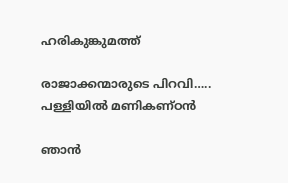ഹരികുങ്കുമത്ത്

രാജാക്കന്മാരുടെ പിറവി….. പള്ളിയിൽ മണികണ്ഠൻ

ഞാൻ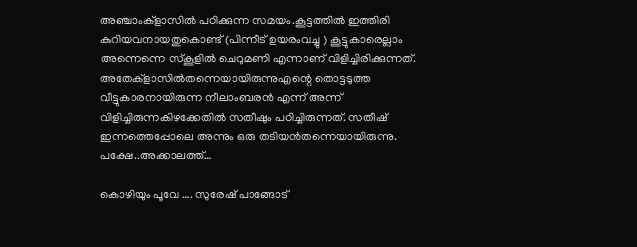അഞ്ചാംക്‌ളാസിൽ പഠിക്കുന്ന സമയം.കൂട്ടത്തിൽ ഇത്തിരി കുറിയവനായതുകൊണ്ട് (പിന്നീട് ഉയരംവച്ചു ) കൂട്ടുകാരെല്ലാം അന്നെന്നെ സ്കൂളിൽ ചെറുമണി എന്നാണ് വിളിച്ചിരിക്കുന്നത്. അതേക്‌ളാസിൽതന്നെയായിരുന്നുഎന്റെ തൊട്ടടുത്ത വീട്ടുകാരനായിരുന്ന നീലാംബരൻ എന്ന് അന്ന് വിളിച്ചിരുന്നകിഴക്കേതിൽ സതീഷും പഠിച്ചിരുന്നത്. സതീഷ് ഇന്നത്തെപ്പോലെ അന്നും ഒരു തടിയൻതന്നെയായിരുന്നു. പക്ഷേ..അക്കാലത്ത്…

കൊഴിയും പൂവേ …. സുരേഷ് പാങ്ങോട്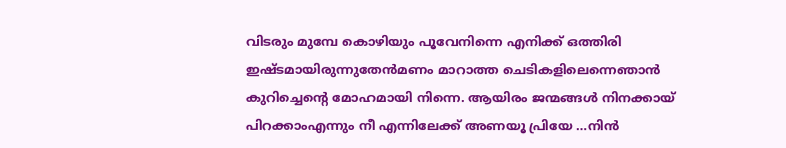വിടരും മുമ്പേ കൊഴിയും പൂവേനിന്നെ എനിക്ക് ഒത്തിരി ഇഷ്ടമായിരുന്നുതേൻമണം മാറാത്ത ചെടികളിലെന്നെഞാൻ കുറിച്ചെന്റെ മോഹമായി നിന്നെ. ആയിരം ജന്മങ്ങൾ നിനക്കായ് പിറക്കാംഎന്നും നീ എന്നിലേക്ക്‌ അണയൂ പ്രിയേ …നിൻ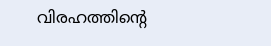വിരഹത്തിന്റെ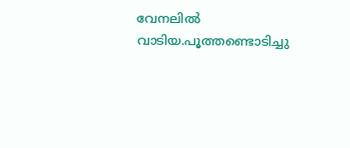വേനലിൽ വാടിയ.പൂത്തണ്ടൊടിച്ചു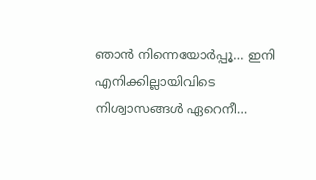ഞാൻ നിന്നെയോർപ്പൂ… ഇനി എനിക്കില്ലായിവിടെ നിശ്വാസങ്ങൾ ഏറെനീ…